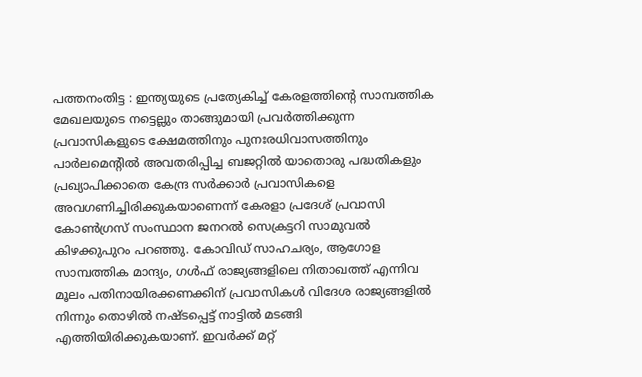പത്തനംതിട്ട : ഇന്ത്യയുടെ പ്രത്യേകിച്ച് കേരളത്തിന്റെ സാമ്പത്തിക മേഖലയുടെ നട്ടെല്ലും താങ്ങുമായി പ്രവർത്തിക്കുന്ന പ്രവാസികളുടെ ക്ഷേമത്തിനും പുനഃരധിവാസത്തിനും പാർലമെന്റിൽ അവതരിപ്പിച്ച ബജറ്റിൽ യാതൊരു പദ്ധതികളും പ്രഖ്യാപിക്കാതെ കേന്ദ്ര സർക്കാർ പ്രവാസികളെ അവഗണിച്ചിരിക്കുകയാണെന്ന് കേരളാ പ്രദേശ് പ്രവാസി കോൺഗ്രസ് സംസ്ഥാന ജനറൽ സെക്രട്ടറി സാമുവൽ കിഴക്കുപുറം പറഞ്ഞു. കോവിഡ് സാഹചര്യം, ആഗോള സാമ്പത്തിക മാന്ദ്യം, ഗൾഫ് രാജ്യങ്ങളിലെ നിതാഖത്ത് എന്നിവ മൂലം പതിനായിരക്കണക്കിന് പ്രവാസികൾ വിദേശ രാജ്യങ്ങളിൽ നിന്നും തൊഴിൽ നഷ്ടപ്പെട്ട് നാട്ടിൽ മടങ്ങി എത്തിയിരിക്കുകയാണ്. ഇവർക്ക് മറ്റ്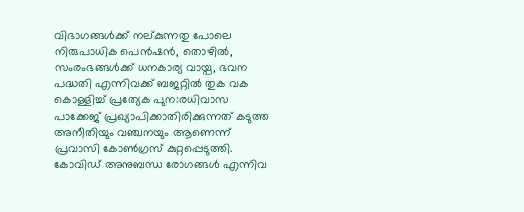വിഭാഗങ്ങൾക്ക് നല്കുന്നതു പോലെ നിരുപാധിക പെൻഷൻ, തൊഴിൽ, സംരംഭങ്ങൾക്ക് ധനകാര്യ വായ്പ, ഭവന പദ്ധതി എന്നിവക്ക് ബജറ്റിൽ തുക വക കൊള്ളിച്ച് പ്രത്യേക പുന:രധിവാസ പാക്കേജ് പ്രഖ്യാപിക്കാതിരിക്കുന്നത് കടുത്ത അനീതിയും വഞ്ചനയും ആണെന്ന് പ്രവാസി കോൺഗ്രസ് കുറ്റപ്പെടുത്തി.
കോവിഡ് അനുബന്ധ രോഗങ്ങൾ എന്നിവ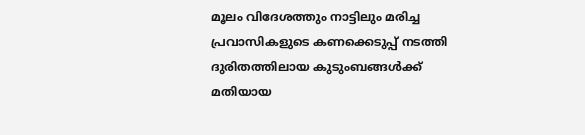മൂലം വിദേശത്തും നാട്ടിലും മരിച്ച പ്രവാസികളുടെ കണക്കെടുപ്പ് നടത്തി ദുരിതത്തിലായ കുടുംബങ്ങൾക്ക് മതിയായ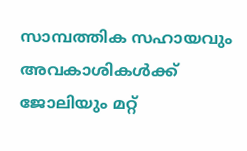സാമ്പത്തിക സഹായവും അവകാശികൾക്ക് ജോലിയും മറ്റ്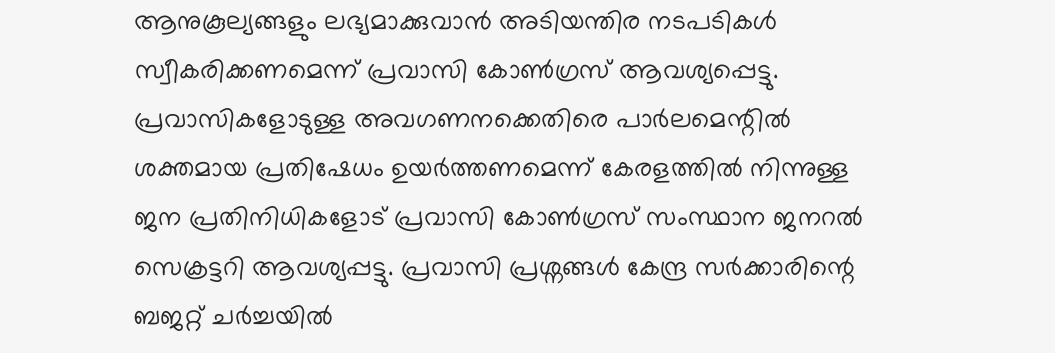ആനുകൂല്യങ്ങളും ലഭ്യമാക്കുവാൻ അടിയന്തിര നടപടികൾ സ്വീകരിക്കണമെന്ന് പ്രവാസി കോൺഗ്രസ് ആവശ്യപ്പെട്ടു. പ്രവാസികളോടുള്ള അവഗണനക്കെതിരെ പാർലമെന്റിൽ ശക്തമായ പ്രതിഷേധം ഉയർത്തണമെന്ന് കേരളത്തിൽ നിന്നുള്ള ജന പ്രതിനിധികളോട് പ്രവാസി കോൺഗ്രസ് സംസ്ഥാന ജനറൽ സെക്രട്ടറി ആവശ്യപ്പട്ടു. പ്രവാസി പ്രശ്നങ്ങൾ കേന്ദ്ര സർക്കാരിന്റെ ബജറ്റ് ചർച്ചയിൽ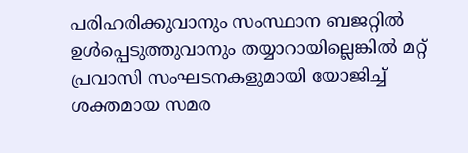പരിഹരിക്കുവാനും സംസ്ഥാന ബജറ്റിൽ ഉൾപ്പെടുത്തുവാനും തയ്യാറായില്ലെങ്കിൽ മറ്റ് പ്രവാസി സംഘടനകളുമായി യോജിച്ച് ശക്തമായ സമര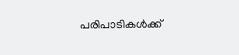പരിപാടികൾക്ക്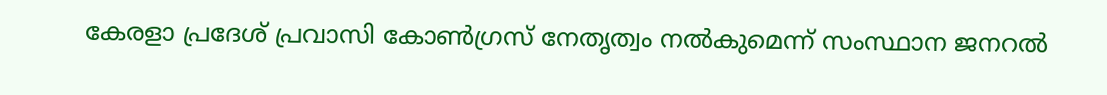കേരളാ പ്രദേശ് പ്രവാസി കോൺഗ്രസ് നേതൃത്വം നൽകുമെന്ന് സംസ്ഥാന ജനറൽ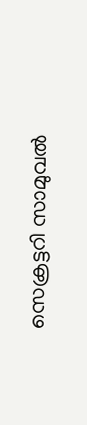സെക്രട്ടറി സാമുവൽ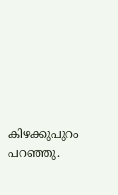കിഴക്കുപുറം പറഞ്ഞു.